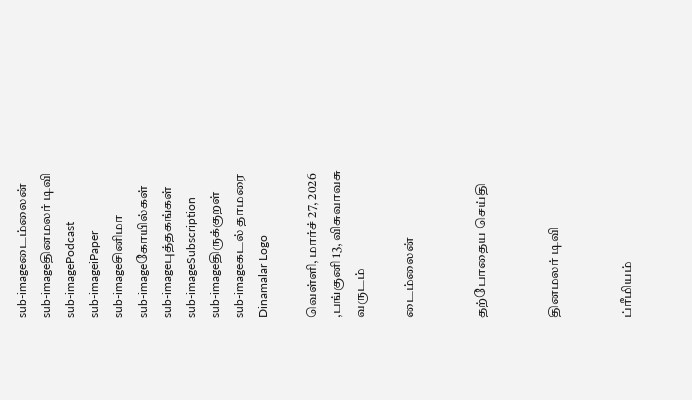sub-imageடைம்லைன்
sub-imageதினமலர் டிவி
sub-imagePodcast
sub-imageiPaper
sub-imageசினிமா
sub-imageகோயில்கள்
sub-imageபுத்தகங்கள்
sub-imageSubscription
sub-imageதிருக்குறள்
sub-imageகடல் தாமரை
Dinamalar Logo

வெள்ளி, மார்ச் 27, 2026 ,பங்குனி 13, விசுவாவசு வருடம்

டைம்லைன்


தற்போதைய செய்தி


தினமலர் டிவி


ப்ரீமியம்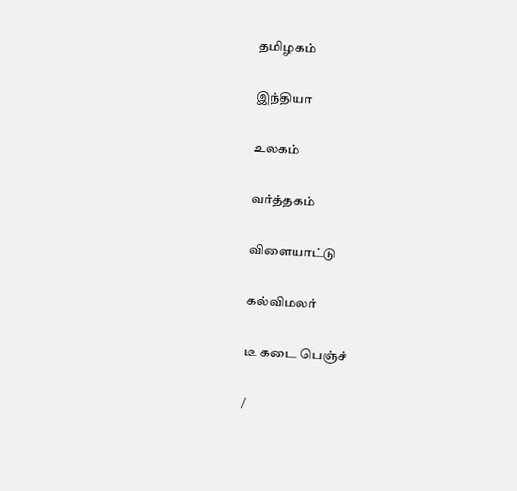தமிழகம்


இந்தியா


உலகம்


வர்த்தகம்


விளையாட்டு


கல்விமலர்


டீ கடை பெஞ்ச்


/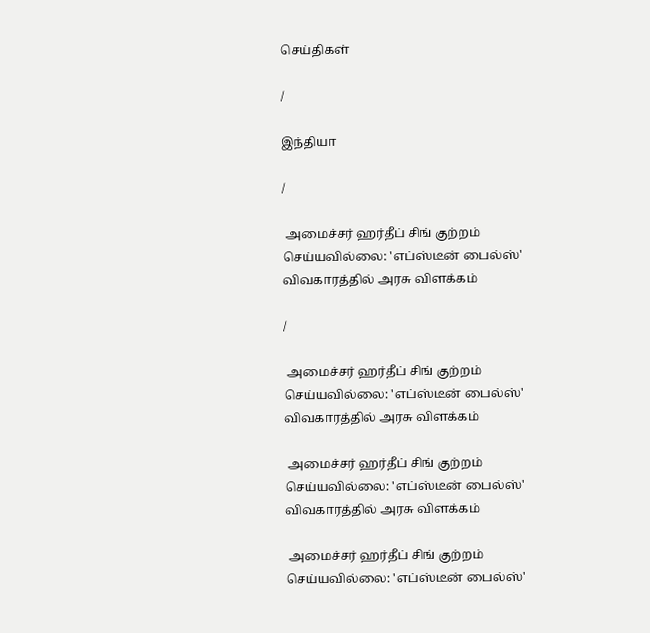செய்திகள்

/

இந்தியா

/

 அமைச்சர் ஹர்தீப் சிங் குற்றம் செய்யவில்லை: 'எப்ஸ்டீன் பைல்ஸ்' விவகாரத்தில் அரசு விளக்கம்

/

 அமைச்சர் ஹர்தீப் சிங் குற்றம் செய்யவில்லை: 'எப்ஸ்டீன் பைல்ஸ்' விவகாரத்தில் அரசு விளக்கம்

 அமைச்சர் ஹர்தீப் சிங் குற்றம் செய்யவில்லை: 'எப்ஸ்டீன் பைல்ஸ்' விவகாரத்தில் அரசு விளக்கம்

 அமைச்சர் ஹர்தீப் சிங் குற்றம் செய்யவில்லை: 'எப்ஸ்டீன் பைல்ஸ்'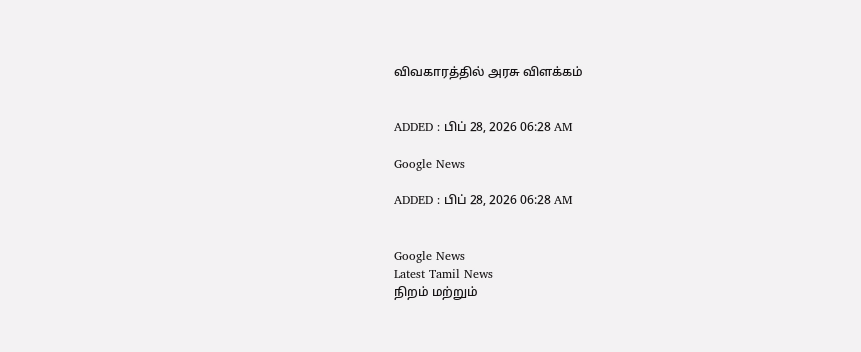விவகாரத்தில் அரசு விளக்கம்


ADDED : பிப் 28, 2026 06:28 AM

Google News

ADDED : பிப் 28, 2026 06:28 AM


Google News
Latest Tamil News
நிறம் மற்றும்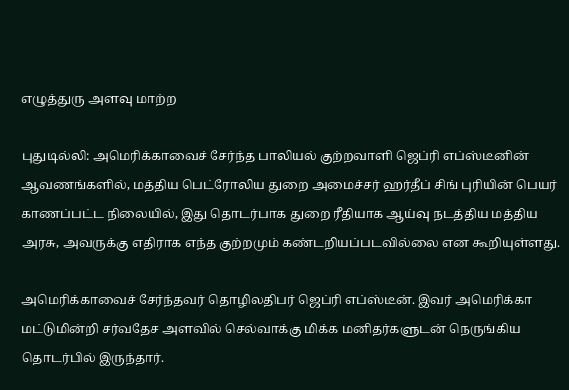எழுத்துரு அளவு மாற்ற

புதுடில்லி: அமெரிக்காவைச் சேர்ந்த பாலியல் குற்றவாளி ஜெப்ரி எப்ஸ்டீனின் ஆவணங்களில், மத்திய பெட்ரோலிய துறை அமைச்சர் ஹர்தீப் சிங் புரியின் பெயர் காணப்பட்ட நிலையில், இது தொடர்பாக துறை ரீதியாக ஆய்வு நடத்திய மத்திய அரசு, அவருக்கு எதிராக எந்த குற்றமும் கண்டறியப்படவில்லை என கூறியுள்ளது.

அமெரிக்காவைச் சேர்ந்தவர் தொழிலதிபர் ஜெப்ரி எப்ஸ்டீன். இவர் அமெரிக்கா மட்டுமின்றி சர்வதேச அளவில் செல்வாக்கு மிக்க மனிதர்களுடன் நெருங்கிய தொடர்பில் இருந்தார்.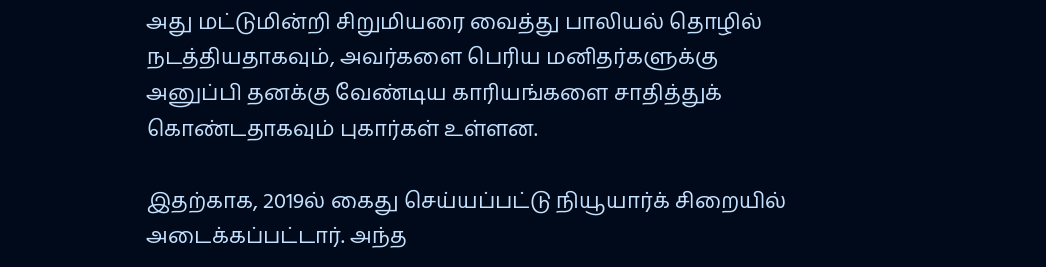அது மட்டுமின்றி சிறுமியரை வைத்து பாலியல் தொழில் நடத்தியதாகவும், அவர்களை பெரிய மனிதர்களுக்கு அனுப்பி தனக்கு வேண்டிய காரியங்களை சாதித்துக் கொண்டதாகவும் புகார்கள் உள்ளன.

இதற்காக, 2019ல் கைது செய்யப்பட்டு நியூயார்க் சிறையில் அடைக்கப்பட்டார். அந்த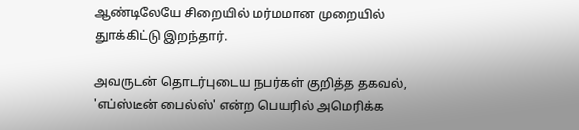ஆண்டிலேயே சிறையில் மர்மமான முறையில் துாக்கிட்டு இறந்தார்.

அவருடன் தொடர்புடைய நபர்கள் குறித்த தகவல், 'எப்ஸ்டீன் பைல்ஸ்' என்ற பெயரில் அமெரிக்க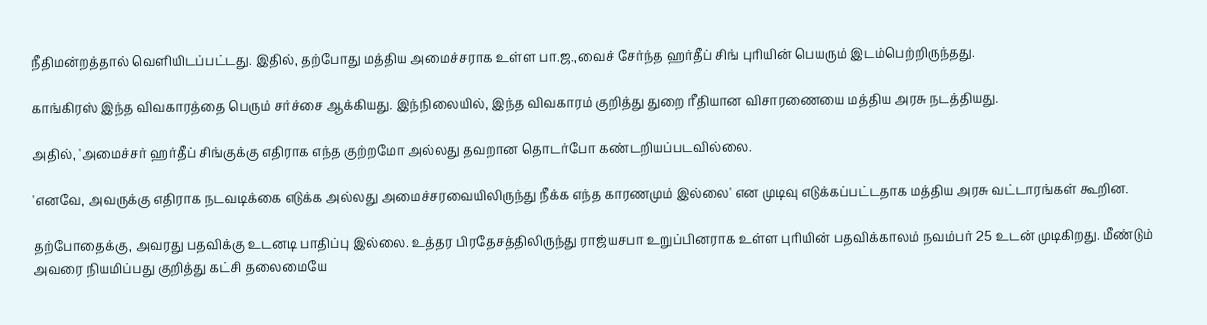நீதிமன்றத்தால் வெளியிடப்பட்டது. இதில், தற்போது மத்திய அமைச்சராக உள்ள பா.ஜ.,வைச் சேர்ந்த ஹர்தீப் சிங் புரியின் பெயரும் இடம்பெற்றிருந்தது.

காங்கிரஸ் இந்த விவகாரத்தை பெரும் சர்ச்சை ஆக்கியது. இந்நிலையில், இந்த விவகாரம் குறித்து துறை ரீதியான விசாரணையை மத்திய அரசு நடத்தியது.

அதில், 'அமைச்சர் ஹர்தீப் சிங்குக்கு எதிராக எந்த குற்றமோ அல்லது தவறான தொடர்போ கண்டறியப்படவில்லை.

'எனவே, அவருக்கு எதிராக நடவடிக்கை எடுக்க அல்லது அமைச்சரவையிலிருந்து நீக்க எந்த காரணமும் இல்லை' என முடிவு எடுக்கப்பட்டதாக மத்திய அரசு வட்டாரங்கள் கூறின.

தற்போதைக்கு, அவரது பதவிக்கு உடனடி பாதிப்பு இல்லை. உத்தர பிரதேசத்திலிருந்து ராஜ்யசபா உறுப்பினராக உள்ள புரியின் பதவிக்காலம் நவம்பர் 25 உடன் முடிகிறது. மீண்டும் அவரை நியமிப்பது குறித்து கட்சி தலைமையே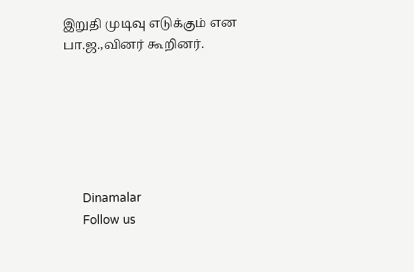இறுதி முடிவு எடுக்கும் என பா.ஜ.,வினர் கூறினர்.






      Dinamalar
      Follow us